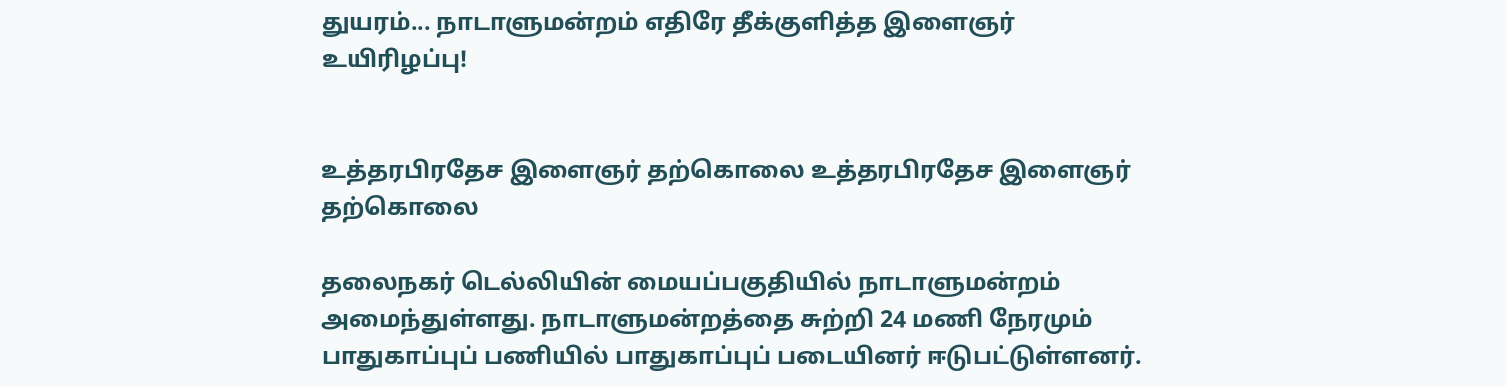துயரம்... நாடாளுமன்றம் எதிரே தீக்குளித்த இளைஞர் உயிரிழப்பு!


உத்தரபிரதேச இளைஞர் தற்கொலை உத்தரபிரதேச இளைஞர் தற்கொலை

தலைநகர் டெல்லியின் மையப்பகுதியில் நாடாளுமன்றம் அமைந்துள்ளது. நாடாளுமன்றத்தை சுற்றி 24 மணி நேரமும் பாதுகாப்புப் பணியில் பாதுகாப்புப் படையினர் ஈடுபட்டுள்ளனர்.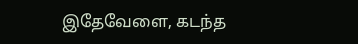இதேவேளை, கடந்த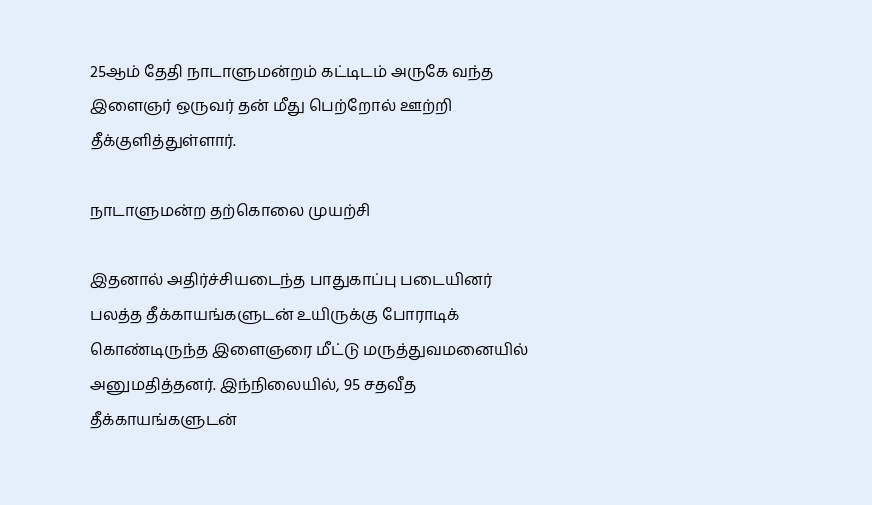25ஆம் தேதி நாடாளுமன்றம் கட்டிடம் அருகே வந்த இளைஞர் ஒருவர் தன் மீது பெற்றோல் ஊற்றி தீக்குளித்துள்ளார்.

நாடாளுமன்ற தற்கொலை முயற்சி

இதனால் அதிர்ச்சியடைந்த பாதுகாப்பு படையினர் பலத்த தீக்காயங்களுடன் உயிருக்கு போராடிக் கொண்டிருந்த இளைஞரை மீட்டு மருத்துவமனையில் அனுமதித்தனர். இந்நிலையில், 95 சதவீத தீக்காயங்களுடன்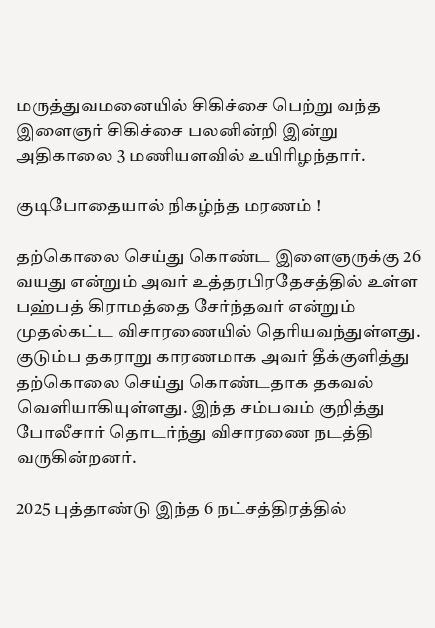மருத்துவமனையில் சிகிச்சை பெற்று வந்த இளைஞர் சிகிச்சை பலனின்றி இன்று அதிகாலை 3 மணியளவில் உயிரிழந்தார்.

குடிபோதையால் நிகழ்ந்த மரணம் !

தற்கொலை செய்து கொண்ட இளைஞருக்கு 26 வயது என்றும் அவர் உத்தரபிரதேசத்தில் உள்ள பஹ்பத் கிராமத்தை சேர்ந்தவர் என்றும் முதல்கட்ட விசாரணையில் தெரியவந்துள்ளது. குடும்ப தகராறு காரணமாக அவர் தீக்குளித்து தற்கொலை செய்து கொண்டதாக தகவல் வெளியாகியுள்ளது. இந்த சம்பவம் குறித்து போலீசார் தொடர்ந்து விசாரணை நடத்தி வருகின்றனர்.

2025 புத்தாண்டு இந்த 6 நட்சத்திரத்தில்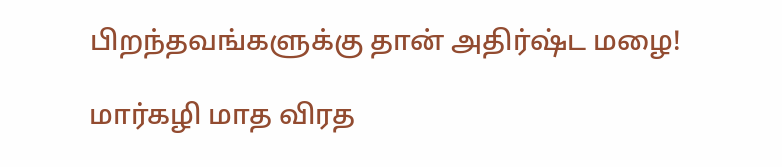பிறந்தவங்களுக்கு தான் அதிர்ஷ்ட மழை!

மார்கழி மாத விரத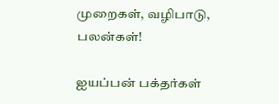முறைகள், வழிபாடு, பலன்கள்!

ஐயப்பன் பக்தர்கள்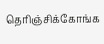தெரிஞ்சிக்கோங்க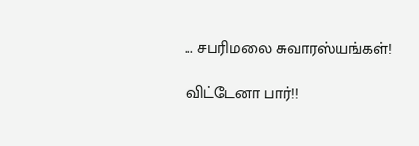... சபரிமலை சுவாரஸ்யங்கள்!

விட்டேனா பார்!!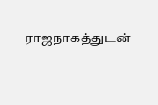ராஜநாகத்துடன்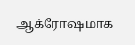ஆக்ரோஷமாக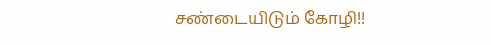சண்டையிடும் கோழி!!